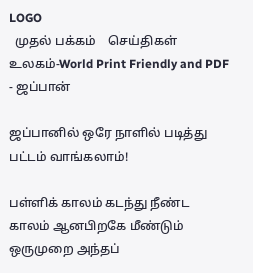LOGO
  முதல் பக்கம்    செய்திகள்    உலகம்-World Print Friendly and PDF
- ஜப்பான்

ஜப்பானில் ஒரே நாளில் படித்து பட்டம் வாங்கலாம்!

பள்ளிக் காலம் கடந்து நீண்ட காலம் ஆனபிறகே மீண்டும் ஒருமுறை அந்தப்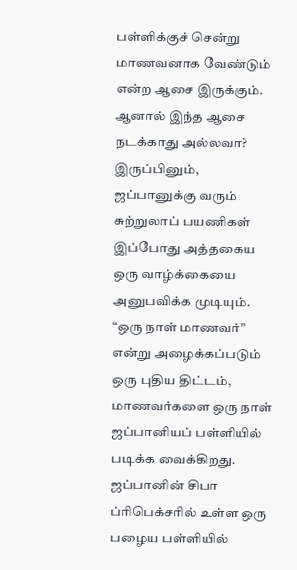பள்ளிக்குச் சென்று மாணவனாக வேண்டும் என்ற ஆசை இருக்கும். ஆனால் இந்த ஆசை நடக்காது அல்லவா? இருப்பினும், ஜப்பானுக்கு வரும் சுற்றுலாப் பயணிகள் இப்போது அத்தகைய ஒரு வாழ்க்கையை அனுபவிக்க முடியும். “ஒரு நாள் மாணவர்” என்று அழைக்கப்படும் ஒரு புதிய திட்டம், மாணவர்களை ஒரு நாள் ஜப்பானியப் பள்ளியில் படிக்க வைக்கிறது. ஜப்பானின் சிபா ப்ரிபெக்சரில் உள்ள ஒரு பழைய பள்ளியில்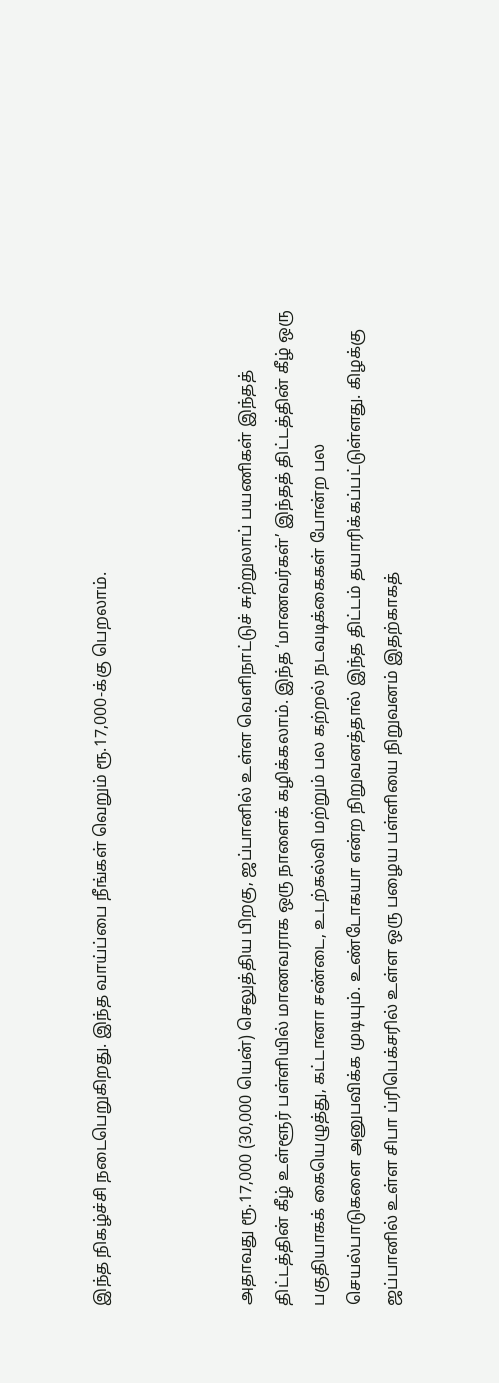இந்த நிகழ்ச்சி நடைபெறுகிறது. இந்த வாய்ப்பை நீங்கள் வெறும் ரூ.17,000-க்கு பெறலாம்.



அதாவது ரூ.17,000 (30,000 யென்) செலுத்திய பிறகு, ஜப்பானில் உள்ள வெளிநாட்டுச் சுற்றுலாப் பயணிகள் இந்தத் திட்டத்தின் கீழ் உள்ளூர் பள்ளியில் மாணவராக ஒரு நாளைக் கழிக்கலாம். இந்த ‘மாணவர்கள்’ இந்தத் திட்டத்தின் கீழ் ஒரு பகுதியாகக் கையெழுத்து, கட்டானா சண்டை, உடற்கல்வி மற்றும் பல கற்றல் நடவடிக்கைகள் போன்ற பல செயல்பாடுகளை அனுபவிக்க முடியும். உண்டோகயா என்ற நிறுவனத்தால் இந்த திட்டம் தயாரிக்கப்பட்டுள்ளது. கிழக்கு ஜப்பானில் உள்ள சிபா ப்ரிபெக்சரில் உள்ள ஒரு பழைய பள்ளியை நிறுவனம் இதற்காகத்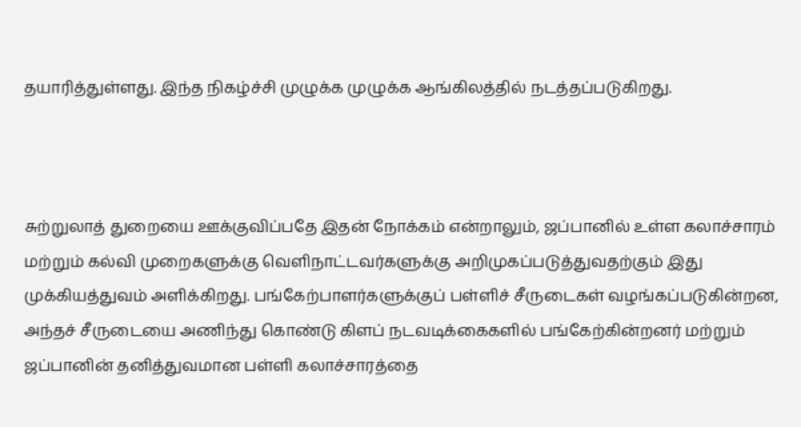தயாரித்துள்ளது. இந்த நிகழ்ச்சி முழுக்க முழுக்க ஆங்கிலத்தில் நடத்தப்படுகிறது.



சுற்றுலாத் துறையை ஊக்குவிப்பதே இதன் நோக்கம் என்றாலும், ஜப்பானில் உள்ள கலாச்சாரம் மற்றும் கல்வி முறைகளுக்கு வெளிநாட்டவர்களுக்கு அறிமுகப்படுத்துவதற்கும் இது முக்கியத்துவம் அளிக்கிறது. பங்கேற்பாளர்களுக்குப் பள்ளிச் சீருடைகள் வழங்கப்படுகின்றன, அந்தச் சீருடையை அணிந்து கொண்டு கிளப் நடவடிக்கைகளில் பங்கேற்கின்றனர் மற்றும் ஜப்பானின் தனித்துவமான பள்ளி கலாச்சாரத்தை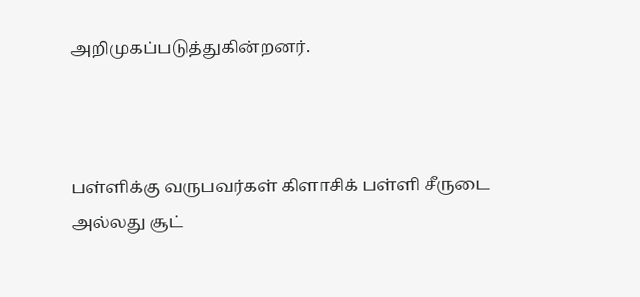அறிமுகப்படுத்துகின்றனர்.



பள்ளிக்கு வருபவர்கள் கிளாசிக் பள்ளி சீருடை அல்லது சூட்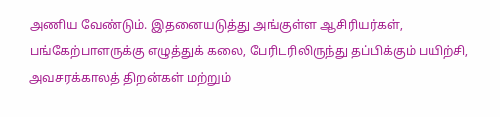அணிய வேண்டும். இதனையடுத்து அங்குள்ள ஆசிரியர்கள், பங்கேற்பாளருக்கு எழுத்துக் கலை, பேரிடரிலிருந்து தப்பிக்கும் பயிற்சி, அவசரக்காலத் திறன்கள் மற்றும்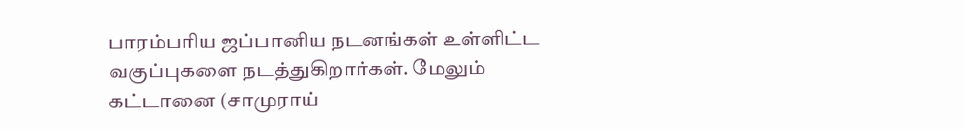பாரம்பரிய ஜப்பானிய நடனங்கள் உள்ளிட்ட வகுப்புகளை நடத்துகிறார்கள். மேலும் கட்டானை (சாமுராய்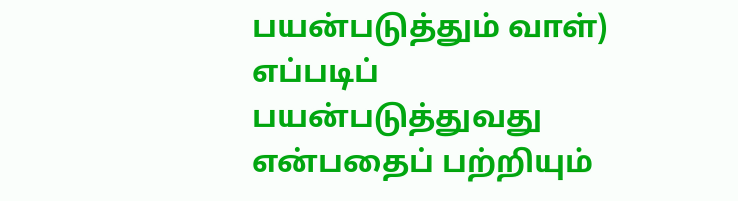பயன்படுத்தும் வாள்) எப்படிப் பயன்படுத்துவது என்பதைப் பற்றியும்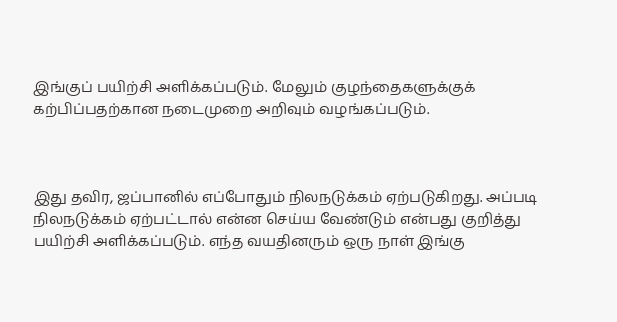இங்குப் பயிற்சி அளிக்கப்படும். மேலும் குழந்தைகளுக்குக் கற்பிப்பதற்கான நடைமுறை அறிவும் வழங்கப்படும்.



இது தவிர, ஜப்பானில் எப்போதும் நிலநடுக்கம் ஏற்படுகிறது. அப்படி நிலநடுக்கம் ஏற்பட்டால் என்ன செய்ய வேண்டும் என்பது குறித்து பயிற்சி அளிக்கப்படும். எந்த வயதினரும் ஒரு நாள் இங்கு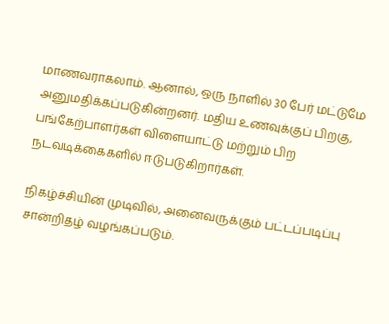மாணவராகலாம். ஆனால், ஒரு நாளில் 30 பேர் மட்டுமே அனுமதிக்கப்படுகின்றனர். மதிய உணவுக்குப் பிறகு, பங்கேற்பாளர்கள் விளையாட்டு மற்றும் பிற நடவடிக்கைகளில் ஈடுபடுகிறார்கள்.

நிகழ்ச்சியின் முடிவில், அனைவருக்கும் பட்டப்படிப்பு சான்றிதழ் வழங்கப்படும்.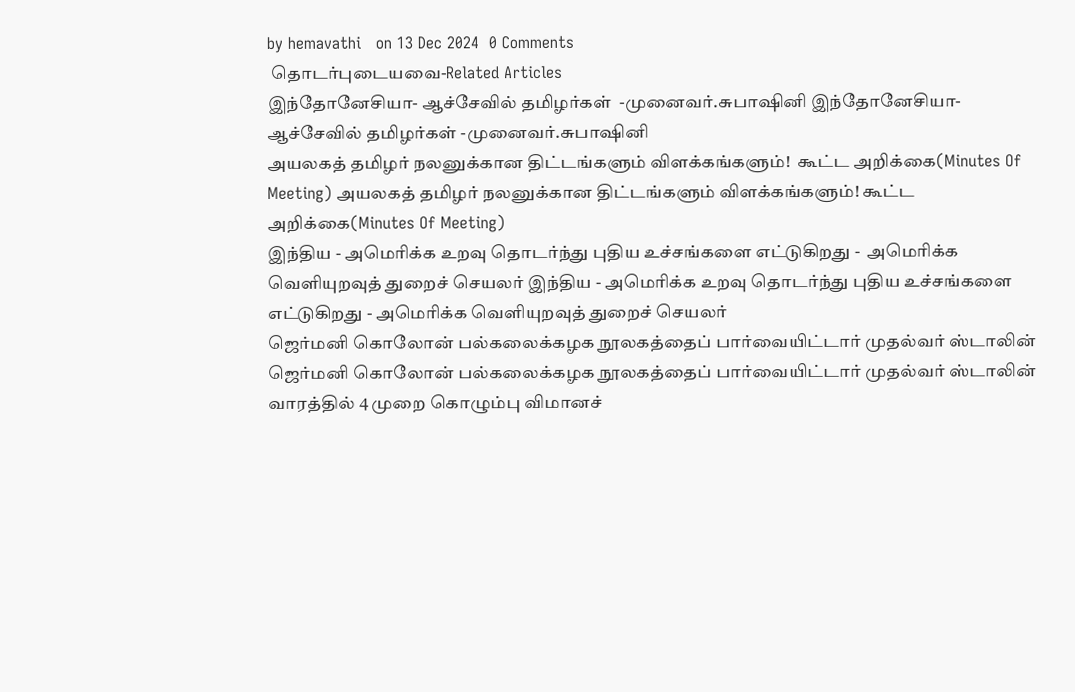by hemavathi   on 13 Dec 2024  0 Comments
 தொடர்புடையவை-Related Articles
இந்தோனேசியா- ஆச்சேவில் தமிழர்கள்  -முனைவர்.சுபாஷினி இந்தோனேசியா- ஆச்சேவில் தமிழர்கள் -முனைவர்.சுபாஷினி
அயலகத் தமிழர் நலனுக்கான திட்டங்களும் விளக்கங்களும்!  கூட்ட அறிக்கை(Minutes Of Meeting) அயலகத் தமிழர் நலனுக்கான திட்டங்களும் விளக்கங்களும்! கூட்ட அறிக்கை(Minutes Of Meeting)
இந்திய - அமெரிக்க உறவு தொடர்ந்து புதிய உச்சங்களை எட்டுகிறது -  அமெரிக்க வெளியுறவுத் துறைச் செயலர் இந்திய - அமெரிக்க உறவு தொடர்ந்து புதிய உச்சங்களை எட்டுகிறது - அமெரிக்க வெளியுறவுத் துறைச் செயலர்
ஜெர்மனி கொலோன் பல்கலைக்கழக நூலகத்தைப் பார்வையிட்டார் முதல்வர் ஸ்டாலின் ஜெர்மனி கொலோன் பல்கலைக்கழக நூலகத்தைப் பார்வையிட்டார் முதல்வர் ஸ்டாலின்
வாரத்தில் 4 முறை கொழும்பு விமானச்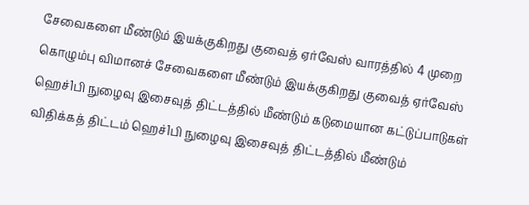சேவைகளை மீண்டும் இயக்குகிறது குவைத் ஏர்வேஸ் வாரத்தில் 4 முறை கொழும்பு விமானச் சேவைகளை மீண்டும் இயக்குகிறது குவைத் ஏர்வேஸ்
ஹெச்1பி நுழைவு இசைவுத் திட்டத்தில் மீண்டும் கடுமையான கட்டுப்பாடுகள் விதிக்கத் திட்டம் ஹெச்1பி நுழைவு இசைவுத் திட்டத்தில் மீண்டும்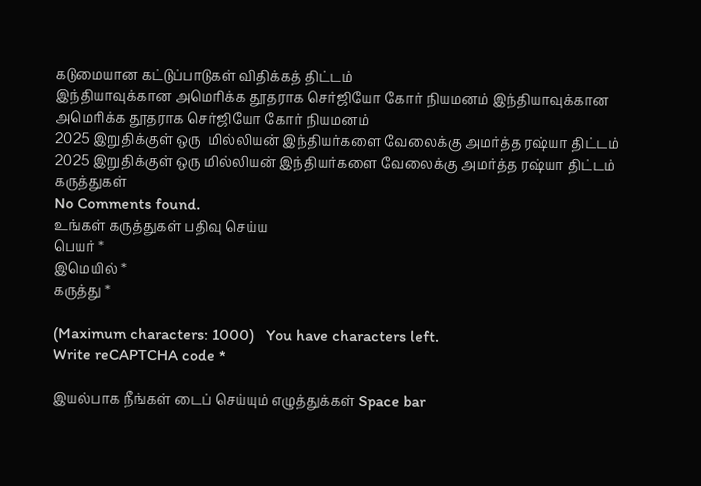கடுமையான கட்டுப்பாடுகள் விதிக்கத் திட்டம்
இந்தியாவுக்கான அமெரிக்க தூதராக செர்ஜியோ கோர் நியமனம் இந்தியாவுக்கான அமெரிக்க தூதராக செர்ஜியோ கோர் நியமனம்
2025 இறுதிக்குள் ஒரு  மில்லியன் இந்தியர்களை வேலைக்கு அமர்த்த ரஷ்யா திட்டம் 2025 இறுதிக்குள் ஒரு மில்லியன் இந்தியர்களை வேலைக்கு அமர்த்த ரஷ்யா திட்டம்
கருத்துகள்
No Comments found.
உங்கள் கருத்துகள் பதிவு செய்ய
பெயர் *
இமெயில் *
கருத்து *

(Maximum characters: 1000)   You have characters left.
Write reCAPTCHA code *

இயல்பாக நீங்கள் டைப் செய்யும் எழுத்துக்கள் Space bar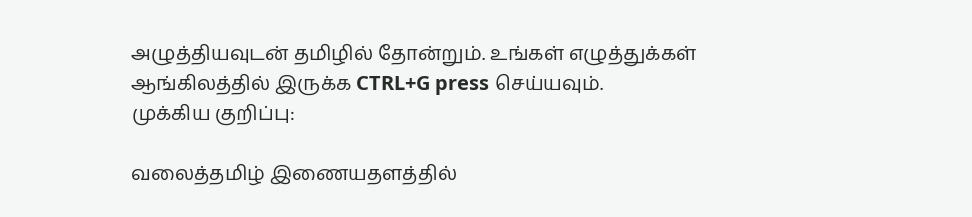அழுத்தியவுடன் தமிழில் தோன்றும். உங்கள் எழுத்துக்கள் ஆங்கிலத்தில் இருக்க CTRL+G press செய்யவும்.
முக்கிய குறிப்பு:

வலைத்தமிழ் இணையதளத்தில்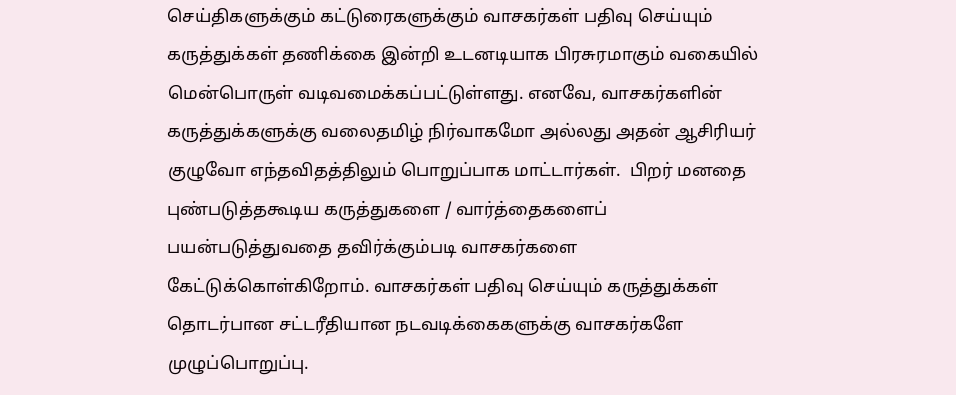செய்திகளுக்கும் கட்டுரைகளுக்கும் வாசகர்கள் பதிவு செய்யும் கருத்துக்கள் தணிக்கை இன்றி உடனடியாக பிரசுரமாகும் வகையில் மென்பொருள் வடிவமைக்கப்பட்டுள்ளது. எனவே, வாசகர்களின் கருத்துக்களுக்கு வலைதமிழ் நிர்வாகமோ அல்லது அதன் ஆசிரியர் குழுவோ எந்தவிதத்திலும் பொறுப்பாக மாட்டார்கள்.  பிறர் மனதை புண்படுத்தகூடிய கருத்துகளை / வார்த்தைகளைப் பயன்படுத்துவதை தவிர்க்கும்படி வாசகர்களை கேட்டுக்கொள்கிறோம். வாசகர்கள் பதிவு செய்யும் கருத்துக்கள் தொடர்பான சட்டரீதியான நடவடிக்கைகளுக்கு வாசகர்களே முழுப்பொறுப்பு.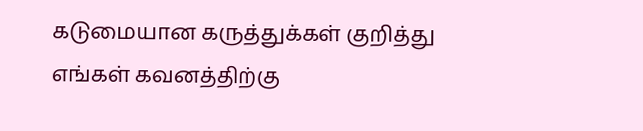கடுமையான கருத்துக்கள் குறித்து எங்கள் கவனத்திற்கு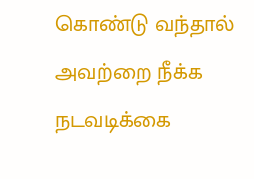கொண்டு வந்தால் அவற்றை நீக்க நடவடிக்கை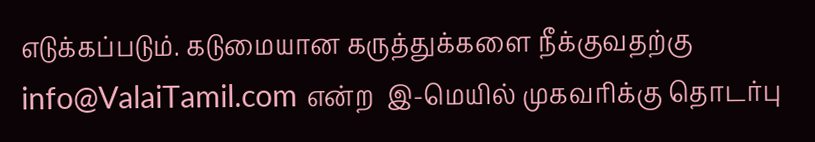எடுக்கப்படும். கடுமையான கருத்துக்களை நீக்குவதற்கு info@ValaiTamil.com என்ற  இ-மெயில் முகவரிக்கு தொடர்பு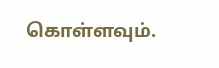கொள்ளவும்.